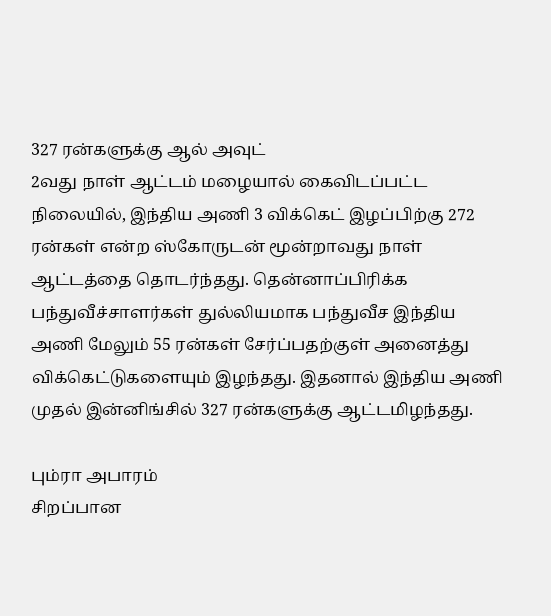327 ரன்களுக்கு ஆல் அவுட்
2வது நாள் ஆட்டம் மழையால் கைவிடப்பட்ட நிலையில், இந்திய அணி 3 விக்கெட் இழப்பிற்கு 272 ரன்கள் என்ற ஸ்கோருடன் மூன்றாவது நாள் ஆட்டத்தை தொடர்ந்தது. தென்னாப்பிரிக்க பந்துவீச்சாளர்கள் துல்லியமாக பந்துவீச இந்திய அணி மேலும் 55 ரன்கள் சேர்ப்பதற்குள் அனைத்து விக்கெட்டுகளையும் இழந்தது. இதனால் இந்திய அணி முதல் இன்னிங்சில் 327 ரன்களுக்கு ஆட்டமிழந்தது.

பும்ரா அபாரம்
சிறப்பான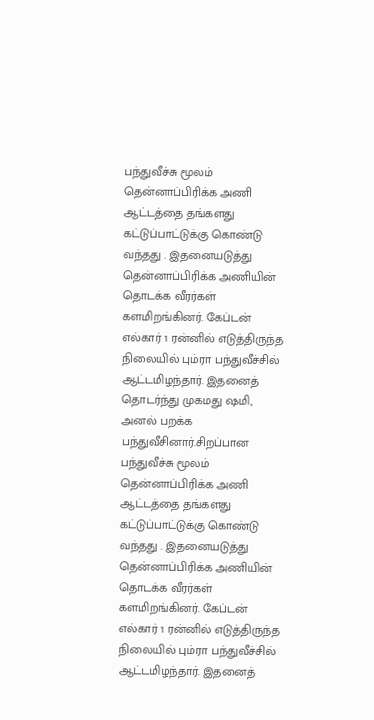பந்துவீச்சு மூலம் தென்னாப்பிரிக்க அணி ஆட்டத்தை தங்களது கட்டுப்பாட்டுக்கு கொண்டு வந்தது . இதனையடுத்து தென்னாப்பிரிக்க அணியின் தொடக்க வீரர்கள் களமிறங்கினர். கேப்டன் எல்கார் 1 ரன்னில் எடுத்திருந்த நிலையில் பும்ரா பந்துவீச்சில் ஆட்டமிழந்தார். இதனைத் தொடர்ந்து முகமது ஷமி, அனல் பறக்க பந்துவீசினார்.சிறப்பான பந்துவீச்சு மூலம் தென்னாப்பிரிக்க அணி ஆட்டத்தை தங்களது கட்டுப்பாட்டுக்கு கொண்டு வந்தது . இதனையடுத்து தென்னாப்பிரிக்க அணியின் தொடக்க வீரர்கள் களமிறங்கினர். கேப்டன் எல்கார் 1 ரன்னில் எடுத்திருந்த நிலையில் பும்ரா பந்துவீச்சில் ஆட்டமிழந்தார். இதனைத்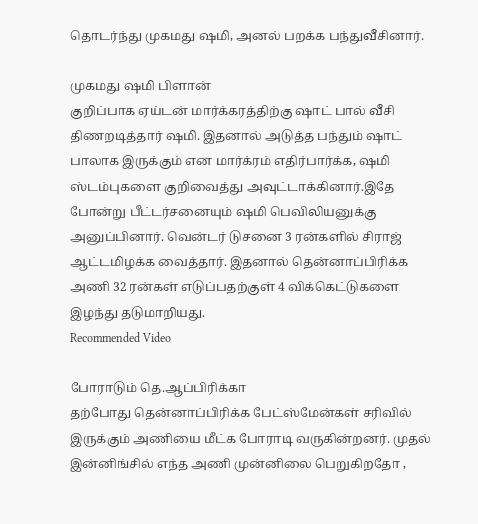தொடர்ந்து முகமது ஷமி, அனல் பறக்க பந்துவீசினார்.

முகமது ஷமி பிளான்
குறிப்பாக ஏய்டன் மார்க்கரத்திற்கு ஷாட் பால் வீசி திணறடித்தார் ஷமி. இதனால் அடுத்த பந்தும் ஷாட் பாலாக இருக்கும் என மார்க்ரம் எதிர்பார்க்க, ஷமி ஸ்டம்புகளை குறிவைத்து அவுட்டாக்கினார்.இதே போன்று பீட்டர்சனையும் ஷமி பெவிலியனுக்கு அனுப்பினார். வென்டர் டுசனை 3 ரன்களில் சிராஜ் ஆட்டமிழக்க வைத்தார். இதனால் தென்னாப்பிரிக்க அணி 32 ரன்கள் எடுப்பதற்குள் 4 விக்கெட்டுகளை இழந்து தடுமாறியது.
Recommended Video

போராடும் தெ.ஆப்பிரிக்கா
தற்போது தென்னாப்பிரிக்க பேட்ஸ்மேன்கள் சரிவில் இருக்கும் அணியை மீட்க போராடி வருகின்றனர். முதல் இன்னிங்சில் எந்த அணி முன்னிலை பெறுகிறதோ ,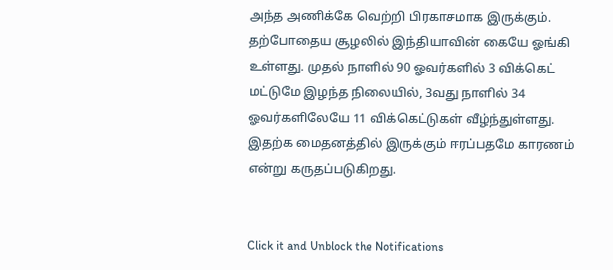அந்த அணிக்கே வெற்றி பிரகாசமாக இருக்கும். தற்போதைய சூழலில் இந்தியாவின் கையே ஓங்கி உள்ளது. முதல் நாளில் 90 ஓவர்களில் 3 விக்கெட் மட்டுமே இழந்த நிலையில், 3வது நாளில் 34 ஓவர்களிலேயே 11 விக்கெட்டுகள் வீழ்ந்துள்ளது. இதற்க மைதனத்தில் இருக்கும் ஈரப்பதமே காரணம் என்று கருதப்படுகிறது.


Click it and Unblock the Notifications